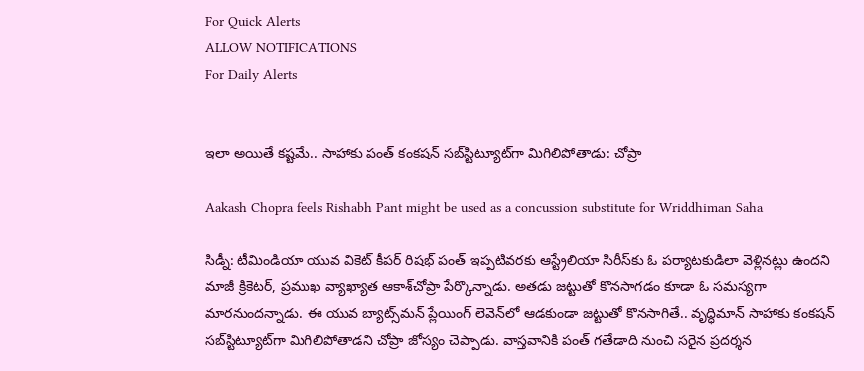For Quick Alerts
ALLOW NOTIFICATIONS
For Daily Alerts


ఇలా అయితే కష్టమే.. సాహాకు పంత్ కంకషన్‌ సబ్‌స్టిట్యూట్‌గా మిగిలిపోతాడు: చోప్రా

Aakash Chopra feels Rishabh Pant might be used as a concussion substitute for Wriddhiman Saha

సిడ్నీ: టీమిండియా యువ వికెట్‌ కీపర్‌ రిషభ్ ‌పంత్‌ ఇప్పటివరకు ఆస్ట్రేలియా సిరీస్‌కు ఓ పర్యాటకుడిలా వెళ్లినట్లు ఉందని మాజీ క్రికెటర్‌, ప్రముఖ వ్యాఖ్యాత ఆకాశ్‌చోప్రా పేర్కొన్నాడు. అతడు జట్టుతో కొనసాగడం కూడా ఓ సమస్యగా మారనుందన్నాడు. ఈ యువ బ్యాట్స్‌మన్‌ ప్లేయింగ్ లెవెన్‌లో ఆడకుండా జట్టుతో కొనసాగితే.. వృద్ధిమాన్ సాహాకు కంకషన్‌ సబ్‌స్టిట్యూట్‌గా మిగిలిపోతాడని చోప్రా జోస్యం చెప్పాడు. వాస్తవానికి పంత్ గతేడాది నుంచి సరైన ప్రదర్శన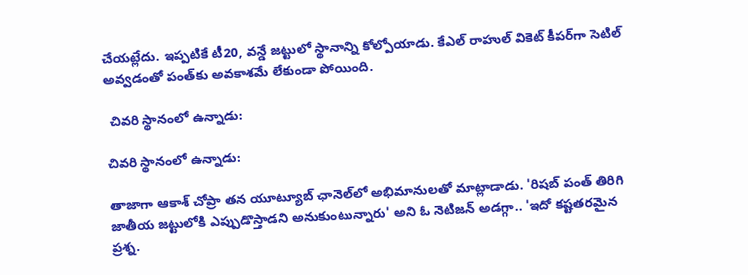చేయట్లేదు. ఇప్పటికే టీ20, వన్డే జట్టులో స్థానాన్ని కోల్పోయాడు. కేఎల్ రాహుల్ వికెట్ కీపర్‌గా సెటిల్ అవ్వడంతో పంత్‌కు అవకాశమే లేకుండా పోయింది.

 చివరి స్థానంలో ఉన్నాడు:

చివరి స్థానంలో ఉన్నాడు:

తాజాగా ఆకాశ్‌ చోప్రా తన యూట్యూబ్ ఛానెల్‌లో అభిమానులతో మాట్లాడాడు. 'రిషబ్ పంత్‌ తిరిగి జాతీయ జట్టులోకి ఎప్పుడొస్తాడని అనుకుంటున్నారు' అని ఓ నెటిజన్‌ అడగ్గా.. 'ఇదో కష్టతరమైన ప్రశ్న.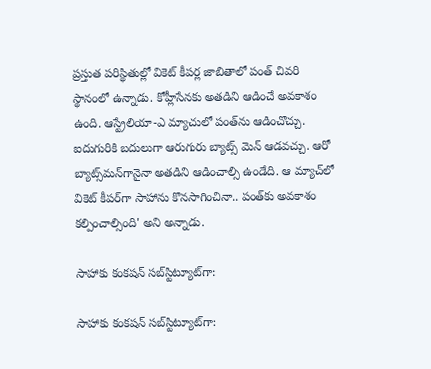ప్రస్తుత పరిస్థితుల్లో వికెట్‌ కీపర్ల జాబితాలో పంత్‌ చివరి స్థానంలో ఉన్నాడు. కోహ్లీసేనకు అతడిని ఆడించే అవకాశం ఉంది. ఆస్ట్రేలియా-ఎ మ్యాచులో పంత్‌ను ఆడించొచ్చు. ఐదుగురికి బదులుగా ఆరుగురు బ్యాట్స్ మెన్ ఆడవచ్చు. ఆరో బ్యాట్స్‌మన్‌గానైనా అతడిని ఆడించాల్సి ఉండేది. ఆ మ్యాచ్‌లో వికెట్‌ కీపర్‌గా సాహాను కొనసాగించినా.. పంత్‌కు అవకాశం కల్పించాల్సింది' అని అన్నాడు.

సాహాకు కంకషన్‌ సబ్‌స్టిట్యూట్‌గా:

సాహాకు కంకషన్‌ సబ్‌స్టిట్యూట్‌గా: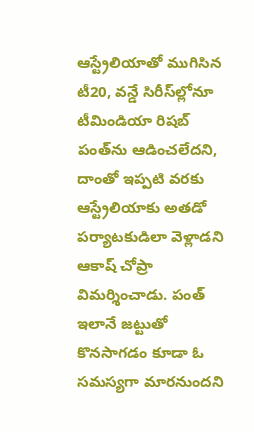ఆస్ట్రేలియాతో ముగిసిన టీ20, వన్డే సిరీస్‌ల్లోనూ టీమిండియా రిషబ్ పంత్‌ను ఆడించలేదని, దాంతో ఇప్పటి వరకు ఆస్ట్రేలియాకు అతడో పర్యాటకుడిలా వెళ్లాడని ఆకాష్ చోప్రా విమర్శించాడు. పంత్ ఇలానే జట్టుతో కొనసాగడం కూడా ఓ సమస్యగా మారనుందని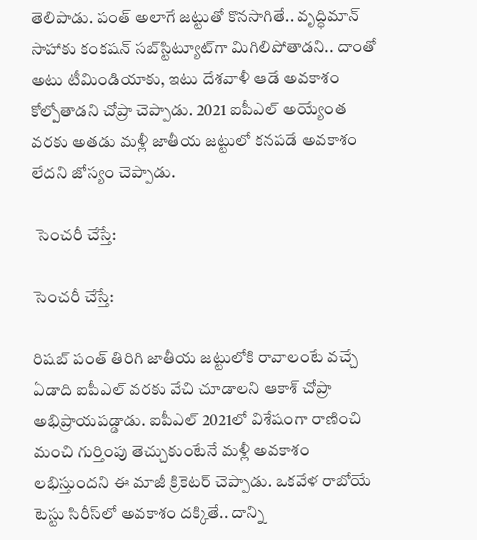తెలిపాడు. పంత్‌ అలాగే జట్టుతో కొనసాగితే.. వృద్ధిమాన్ సాహాకు కంకషన్‌ సబ్‌స్టిట్యూట్‌గా మిగిలిపోతాడని.. దాంతో అటు టీమిండియాకు, ఇటు దేశవాళీ ఆడే అవకాశం కోల్పోతాడని చోప్రా చెప్పాడు. 2021 ఐపీఎల్‌ అయ్యేంత వరకు అతడు మళ్లీ జాతీయ జట్టులో కనపడే అవకాశం లేదని జోస్యం చెప్పాడు.

 సెంచరీ చేస్తే:

సెంచరీ చేస్తే:

రిషబ్ పంత్ తిరిగి జాతీయ జట్టులోకి రావాలంటే వచ్చే ఏడాది ఐపీఎల్‌ వరకు వేచి చూడాలని ఆకాశ్‌ చోప్రా అభిప్రాయపడ్డాడు. ఐపీఎల్ 2021లో విశేషంగా రాణించి మంచి గుర్తింపు తెచ్చుకుంటేనే మళ్లీ అవకాశం లభిస్తుందని ఈ మాజీ క్రికెటర్‌ చెప్పాడు. ఒకవేళ రాబోయే టెస్టు సిరీస్‌లో అవకాశం దక్కితే.. దాన్ని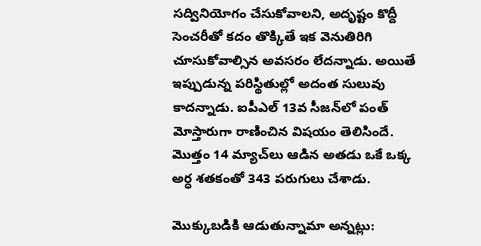సద్వినియోగం చేసుకోవాలని, అదృష్టం కొద్దీ సెంచరీతో కదం తొక్కితే ఇక వెనుతిరిగి చూసుకోవాల్సిన అవసరం లేదన్నాడు. అయితే ఇప్పుడున్న పరిస్థితుల్లో అదంత సులువు కాదన్నాడు. ఐపీఎల్‌ 13వ సీజన్‌లో పంత్‌‌ మోస్తారుగా రాణించిన విషయం తెలిసిందే. మొత్తం 14 మ్యాచ్‌లు ఆడిన అతడు ఒకే ఒక్క అర్ధ శతకంతో 343 పరుగులు చేశాడు.

మొక్కుబడికి ఆడుతున్నామా అన్నట్లు: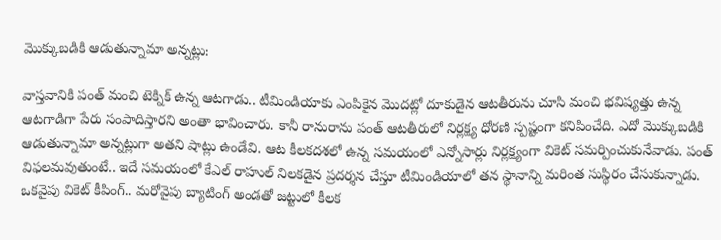మొక్కుబడికి ఆడుతున్నామా అన్నట్లు:

వాస్తవానికి పంత్‌ మంచి టెక్నిక్‌ ఉన్న ఆటగాడు.. టీమిండియాకు ఎంపికైన మొదట్లో దూకుడైన ఆటతీరును చూసి మంచి భవిష్యత్తు ఉన్న ఆటగాడిగా పేరు సంపాదిస్తారని అంతా భావించారు. కానీ రానురాను పంత్‌ ఆటతీరులో నిర్లక్ష్య ధోరణి స్పష్టంగా కనిపించేది. ఎదో మొక్కుబడికి ఆడుతున్నామా అన్నట్లుగా అతని షాట్లు ఉండేవి. ఆట కీలకదశలో ఉన్న సమయంలో ఎన్నోసార్లు నిర్లక్ష్యంగా వికెట్‌ సమర్పించుకునేవాడు. పంత్ విఫలమవుతుంటే.. ఇదే సమయంలో కేఎల్‌ రాహుల్‌ నిలకడైన ప్రదర్శన చేస్తూ టీమిండియాలో తన స్థానాన్ని మరింత సుస్థిరం చేసుకున్నాడు. ఒకవైపు వికెట్ కీపింగ్.. మరోవైపు బ్యాటింగ్ అండతో జట్టులో కీలక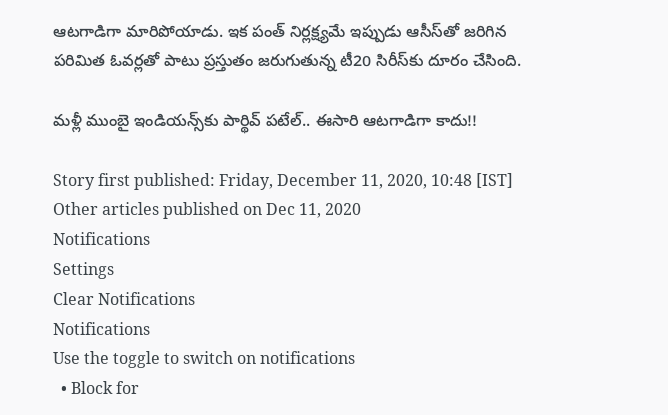ఆటగాడిగా మారిపోయాడు. ఇక పంత్‌ నిర్లక్ష్యమే ఇప్పుడు ఆసీస్‌తో జరిగిన పరిమిత ఓవర్లతో పాటు ప్రస్తుతం జరుగుతున్న టీ20 సిరీస్‌కు దూరం చేసింది.

మళ్లీ ముంబై ఇండియన్స్‌కు పార్థివ్‌ పటేల్.. ఈసారి ఆటగాడిగా కాదు!!

Story first published: Friday, December 11, 2020, 10:48 [IST]
Other articles published on Dec 11, 2020
Notifications
Settings
Clear Notifications
Notifications
Use the toggle to switch on notifications
  • Block for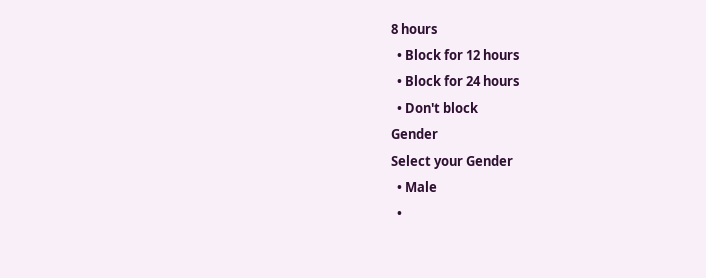8 hours
  • Block for 12 hours
  • Block for 24 hours
  • Don't block
Gender
Select your Gender
  • Male
  •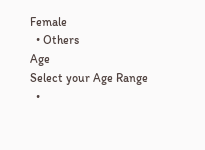Female
  • Others
Age
Select your Age Range
  •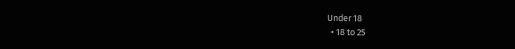Under 18
  • 18 to 25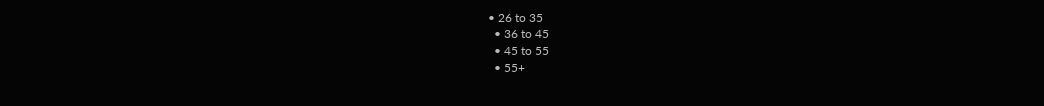• 26 to 35
  • 36 to 45
  • 45 to 55
  • 55+